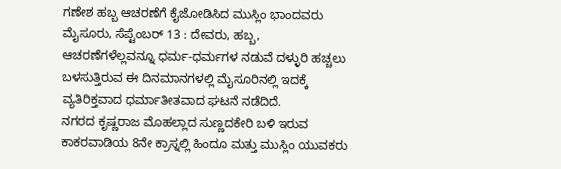ಗಣೇಶ ಹಬ್ಬ ಆಚರಣೆಗೆ ಕೈಜೋಡಿಸಿದ ಮುಸ್ಲಿಂ ಭಾಂದವರು
ಮೈಸೂರು, ಸೆಪ್ಟೆಂಬರ್ 13 : ದೇವರು, ಹಬ್ಬ, ಆಚರಣೆಗಳೆಲ್ಲವನ್ನೂ ಧರ್ಮ-ಧರ್ಮಗಳ ನಡುವೆ ದಳ್ಳುರಿ ಹಚ್ಚಲು ಬಳಸುತ್ತಿರುವ ಈ ದಿನಮಾನಗಳಲ್ಲಿ ಮೈಸೂರಿನಲ್ಲಿ ಇದಕ್ಕೆ ವ್ಯತಿರಿಕ್ತವಾದ ಧರ್ಮಾತೀತವಾದ ಘಟನೆ ನಡೆದಿದೆ.
ನಗರದ ಕೃಷ್ಣರಾಜ ಮೊಹಲ್ಲಾದ ಸುಣ್ಣದಕೇರಿ ಬಳಿ ಇರುವ ಕಾಕರವಾಡಿಯ 8ನೇ ಕ್ರಾಸ್ನಲ್ಲಿ ಹಿಂದೂ ಮತ್ತು ಮುಸ್ಲಿಂ ಯುವಕರು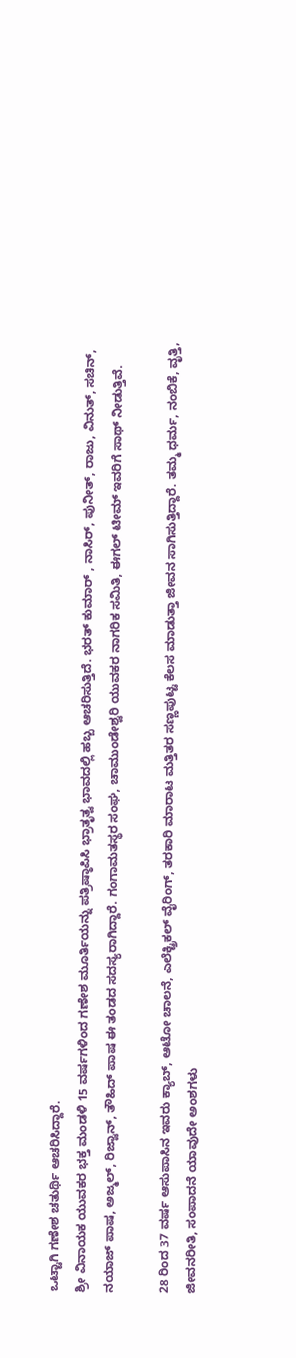ಒಟ್ಟಾಗಿ ಗಣೇಶ ಚತುರ್ಥಿ ಆಚರಿಸಿದ್ದಾರೆ.
ಶ್ರೀ ವಿನಾಯಕ ಯುವಕರ ಭಕ್ತ ಮಂಡಳಿ 15 ವರ್ಷಗಳಿಂದ ಗಣೇಶ ಮೂರ್ತಿಯನ್ನು ಪತ್ರಿಷ್ಠಾಪಿಸಿ ಭ್ರಾತೃತ್ವ ಭಾವದಲ್ಲಿ ಹಬ್ಬ ಆಚರಿಸುತ್ತಿದೆ. ಭರತ್ ಕುಮಾರ್ , ನಾಸಿರ್, ಪುನೀತ್, ರಾಜು, ವಿನುತ್, ಸಚಿನ್, ನಯಾಜ್ ಪಾಷ, ಅಜ್ಮಲ್, ರಿಜ್ವಾನ್, ತೌಹಿದ್ ಪಾಷ ಈ ತಂಡದ ಸದಸ್ಯರಾಗಿದ್ದಾರೆ. ಗಂಗಾಮತಸ್ಥರ ಸಂಘ, ಚಾಮುಂಡೇಶ್ವರಿ ಯುವಕರ ನಾಗರಿಕ ಸಮಿತಿ, ಈಗಲ್ ಟೀಮ್ ಇವರಿಗೆ ಸಾಥ್ ನೀಡುತ್ತಿವೆ.

28 ರಿಂದ 37 ವರ್ಷ ಆಸುಪಾಸಿನ ಇವರು ಕ್ಯಾಬ್, ಆಟೋ ಚಾಲನೆ, ಎಲೆಕ್ಟ್ರಿಕಲ್ ವೈರಿಂಗ್, ತರಕಾರಿ ಮಾರಾಟ ಮತ್ತಿತರ ಸಣ್ಣಪುಟ್ಟ ಕೆಲಸ ಮಾಡುತ್ತಾ ಜೀವನ ಸಾಗಿಸುತ್ತಿದ್ದಾರೆ. ತಮ್ಮ ಧರ್ಮ, ನಂಬಿಕೆ, ವೃತ್ತಿ, ಜೀವನರೀತಿ, ಸಂಪಾದನೆ ಯಾವುದೇ ಅಂಶಗಳು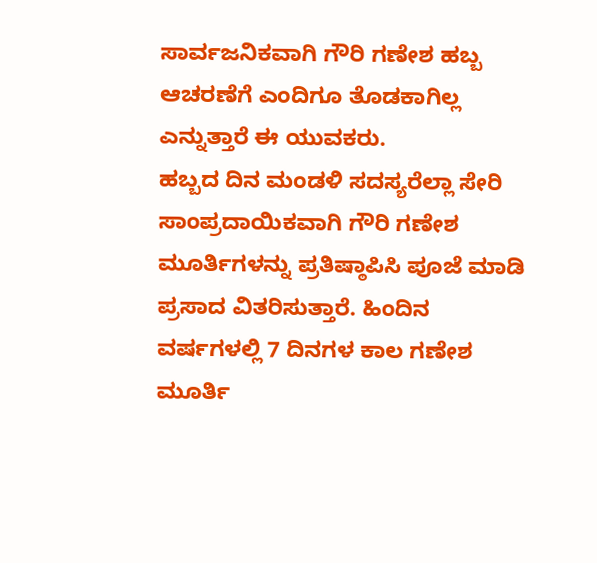ಸಾರ್ವಜನಿಕವಾಗಿ ಗೌರಿ ಗಣೇಶ ಹಬ್ಬ ಆಚರಣೆಗೆ ಎಂದಿಗೂ ತೊಡಕಾಗಿಲ್ಲ ಎನ್ನುತ್ತಾರೆ ಈ ಯುವಕರು.
ಹಬ್ಬದ ದಿನ ಮಂಡಳಿ ಸದಸ್ಯರೆಲ್ಲಾ ಸೇರಿ ಸಾಂಪ್ರದಾಯಿಕವಾಗಿ ಗೌರಿ ಗಣೇಶ ಮೂರ್ತಿಗಳನ್ನು ಪ್ರತಿಷ್ಠಾಪಿಸಿ ಪೂಜೆ ಮಾಡಿ ಪ್ರಸಾದ ವಿತರಿಸುತ್ತಾರೆ. ಹಿಂದಿನ ವರ್ಷಗಳಲ್ಲಿ 7 ದಿನಗಳ ಕಾಲ ಗಣೇಶ ಮೂರ್ತಿ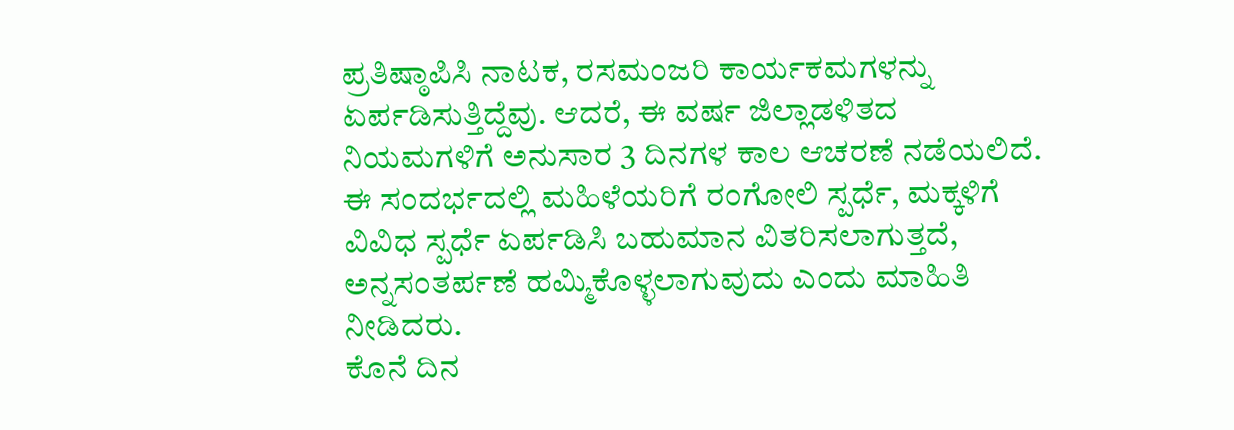ಪ್ರತಿಷ್ಠಾಪಿಸಿ ನಾಟಕ, ರಸಮಂಜರಿ ಕಾರ್ಯಕಮಗಳನ್ನು ಏರ್ಪಡಿಸುತ್ತಿದ್ದೆವು. ಆದರೆ, ಈ ವರ್ಷ ಜಿಲ್ಲಾಡಳಿತದ ನಿಯಮಗಳಿಗೆ ಅನುಸಾರ 3 ದಿನಗಳ ಕಾಲ ಆಚರಣೆ ನಡೆಯಲಿದೆ. ಈ ಸಂದರ್ಭದಲ್ಲಿ ಮಹಿಳೆಯರಿಗೆ ರಂಗೋಲಿ ಸ್ಪರ್ಧೆ, ಮಕ್ಕಳಿಗೆ ವಿವಿಧ ಸ್ಪರ್ಧೆ ಏರ್ಪಡಿಸಿ ಬಹುಮಾನ ವಿತರಿಸಲಾಗುತ್ತದೆ, ಅನ್ನಸಂತರ್ಪಣೆ ಹಮ್ಮಿಕೊಳ್ಳಲಾಗುವುದು ಎಂದು ಮಾಹಿತಿ ನೀಡಿದರು.
ಕೊನೆ ದಿನ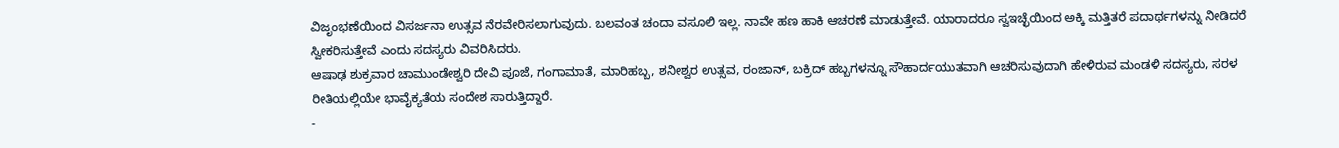ವಿಜೃಂಭಣೆಯಿಂದ ವಿಸರ್ಜನಾ ಉತ್ಸವ ನೆರವೇರಿಸಲಾಗುವುದು. ಬಲವಂತ ಚಂದಾ ವಸೂಲಿ ಇಲ್ಲ. ನಾವೇ ಹಣ ಹಾಕಿ ಆಚರಣೆ ಮಾಡುತ್ತೇವೆ. ಯಾರಾದರೂ ಸ್ವಇಚ್ಛೆಯಿಂದ ಅಕ್ಕಿ ಮತ್ತಿತರೆ ಪದಾರ್ಥಗಳನ್ನು ನೀಡಿದರೆ ಸ್ವೀಕರಿಸುತ್ತೇವೆ ಎಂದು ಸದಸ್ಯರು ವಿವರಿಸಿದರು.
ಆಷಾಢ ಶುಕ್ರವಾರ ಚಾಮುಂಡೇಶ್ವರಿ ದೇವಿ ಪೂಜೆ, ಗಂಗಾಮಾತೆ, ಮಾರಿಹಬ್ಬ, ಶನೀಶ್ವರ ಉತ್ಸವ, ರಂಜಾನ್, ಬಕ್ರಿದ್ ಹಬ್ಬಗಳನ್ನೂ ಸೌಹಾರ್ದಯುತವಾಗಿ ಆಚರಿಸುವುದಾಗಿ ಹೇಳಿರುವ ಮಂಡಳಿ ಸದಸ್ಯರು, ಸರಳ ರೀತಿಯಲ್ಲಿಯೇ ಭಾವೈಕ್ಯತೆಯ ಸಂದೇಶ ಸಾರುತ್ತಿದ್ದಾರೆ.
-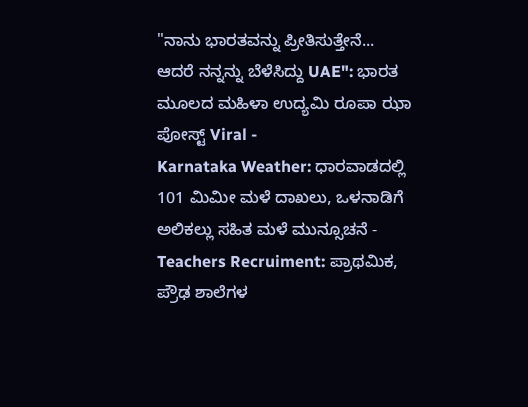"ನಾನು ಭಾರತವನ್ನು ಪ್ರೀತಿಸುತ್ತೇನೆ... ಆದರೆ ನನ್ನನ್ನು ಬೆಳೆಸಿದ್ದು UAE": ಭಾರತ ಮೂಲದ ಮಹಿಳಾ ಉದ್ಯಮಿ ರೂಪಾ ಝಾ ಪೋಸ್ಟ್ Viral -
Karnataka Weather: ಧಾರವಾಡದಲ್ಲಿ 101 ಮಿಮೀ ಮಳೆ ದಾಖಲು, ಒಳನಾಡಿಗೆ ಅಲಿಕಲ್ಲು ಸಹಿತ ಮಳೆ ಮುನ್ಸೂಚನೆ -
Teachers Recruiment: ಪ್ರಾಥಮಿಕ, ಪ್ರೌಢ ಶಾಲೆಗಳ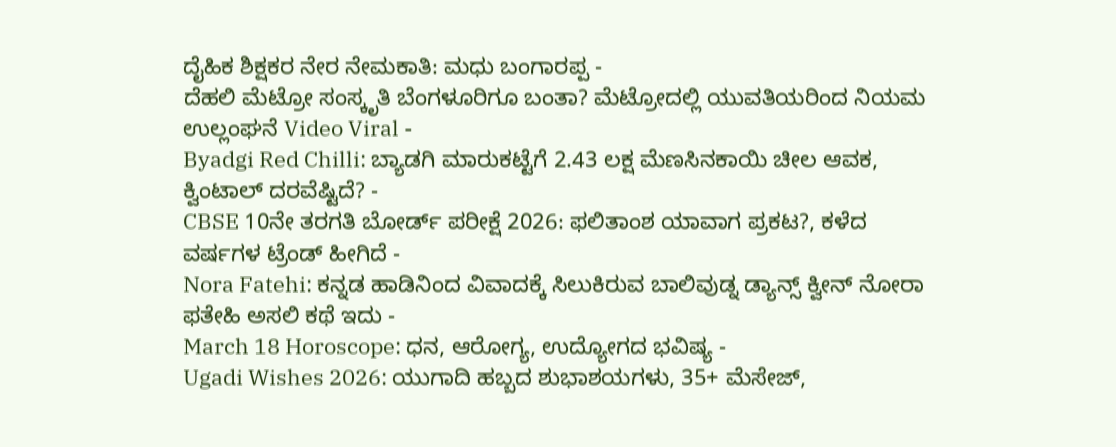ದೈಹಿಕ ಶಿಕ್ಷಕರ ನೇರ ನೇಮಕಾತಿ: ಮಧು ಬಂಗಾರಪ್ಪ -
ದೆಹಲಿ ಮೆಟ್ರೋ ಸಂಸ್ಕೃತಿ ಬೆಂಗಳೂರಿಗೂ ಬಂತಾ? ಮೆಟ್ರೋದಲ್ಲಿ ಯುವತಿಯರಿಂದ ನಿಯಮ ಉಲ್ಲಂಘನೆ Video Viral -
Byadgi Red Chilli: ಬ್ಯಾಡಗಿ ಮಾರುಕಟ್ಟೆಗೆ 2.43 ಲಕ್ಷ ಮೆಣಸಿನಕಾಯಿ ಚೀಲ ಆವಕ, ಕ್ವಿಂಟಾಲ್ ದರವೆಷ್ಟಿದೆ? -
CBSE 10ನೇ ತರಗತಿ ಬೋರ್ಡ್ ಪರೀಕ್ಷೆ 2026: ಫಲಿತಾಂಶ ಯಾವಾಗ ಪ್ರಕಟ?, ಕಳೆದ ವರ್ಷಗಳ ಟ್ರೆಂಡ್ ಹೀಗಿದೆ -
Nora Fatehi: ಕನ್ನಡ ಹಾಡಿನಿಂದ ವಿವಾದಕ್ಕೆ ಸಿಲುಕಿರುವ ಬಾಲಿವುಡ್ನ ಡ್ಯಾನ್ಸ್ ಕ್ವೀನ್ ನೋರಾ ಫತೇಹಿ ಅಸಲಿ ಕಥೆ ಇದು -
March 18 Horoscope: ಧನ, ಆರೋಗ್ಯ, ಉದ್ಯೋಗದ ಭವಿಷ್ಯ -
Ugadi Wishes 2026: ಯುಗಾದಿ ಹಬ್ಬದ ಶುಭಾಶಯಗಳು, 35+ ಮೆಸೇಜ್,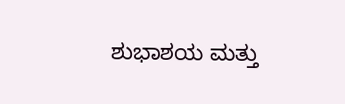ಶುಭಾಶಯ ಮತ್ತು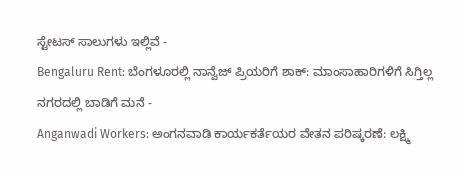ಸ್ಟೇಟಸ್ ಸಾಲುಗಳು ಇಲ್ಲಿವೆ -
Bengaluru Rent: ಬೆಂಗಳೂರಲ್ಲಿ ನಾನ್ವೆಜ್ ಪ್ರಿಯರಿಗೆ ಶಾಕ್: ಮಾಂಸಾಹಾರಿಗಳಿಗೆ ಸಿಗ್ತಿಲ್ಲ ನಗರದಲ್ಲಿ ಬಾಡಿಗೆ ಮನೆ -
Anganwadi Workers: ಅಂಗನವಾಡಿ ಕಾರ್ಯಕರ್ತೆಯರ ವೇತನ ಪರಿಷ್ಕರಣೆ: ಲಕ್ಷ್ಮಿ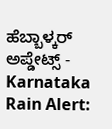ಹೆಬ್ಬಾಳ್ಕರ್ ಅಪ್ಡೇಟ್ಸ್ -
Karnataka Rain Alert: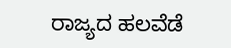ರಾಜ್ಯದ ಹಲವೆಡೆ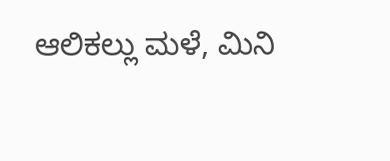ಆಲಿಕಲ್ಲು ಮಳೆ, ಮಿನಿ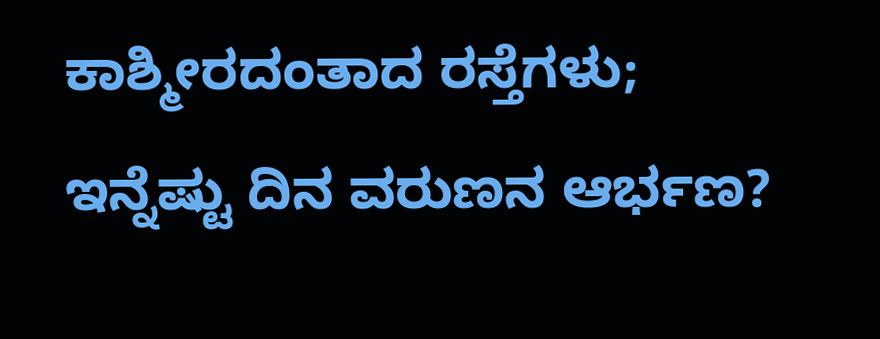ಕಾಶ್ಮೀರದಂತಾದ ರಸ್ತೆಗಳು; ಇನ್ನೆಷ್ಟು ದಿನ ವರುಣನ ಆರ್ಭಣ?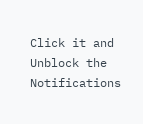Click it and Unblock the Notifications